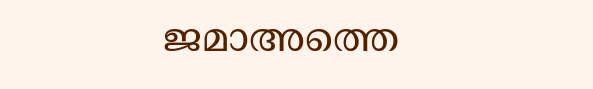ജമാഅത്തെ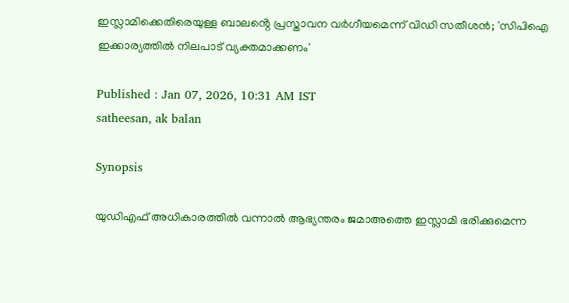ഇസ്ലാമിക്കെതിരെയുള്ള ബാലൻ്റെ പ്രസ്താവന വർഗീയമെന്ന് വിഡി സതീശൻ; 'സിപിഐ ഇക്കാര്യത്തിൽ നിലപാട് വ്യക്തമാക്കണം'

Published : Jan 07, 2026, 10:31 AM IST
satheesan, ak balan

Synopsis

യുഡിഎഫ് അധികാരത്തിൽ വന്നാൽ ആഭ്യന്തരം ജമാഅത്തെ ഇസ്ലാമി ഭരിക്കുമെന്ന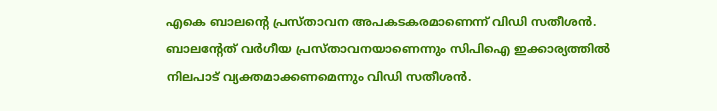എകെ ബാലൻ്റെ പ്രസ്താവന അപകടകരമാണെന്ന് വിഡി സതീശൻ. ബാലന്റേത് വർഗീയ പ്രസ്താവനയാണെന്നും സിപിഐ ഇക്കാര്യത്തിൽ നിലപാട് വ്യക്തമാക്കണമെന്നും വിഡി സതീശൻ.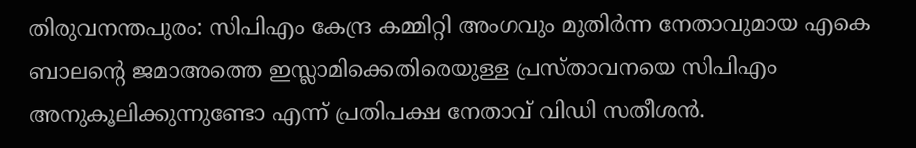തിരുവനന്തപുരം: സിപിഎം കേന്ദ്ര കമ്മിറ്റി അംഗവും മുതിർന്ന നേതാവുമായ എകെ ബാലന്‍റെ ജമാഅത്തെ ഇസ്ലാമിക്കെതിരെയുള്ള പ്രസ്താവനയെ സിപിഎം അനുകൂലിക്കുന്നുണ്ടോ എന്ന് പ്രതിപക്ഷ നേതാവ് വിഡി സതീശൻ.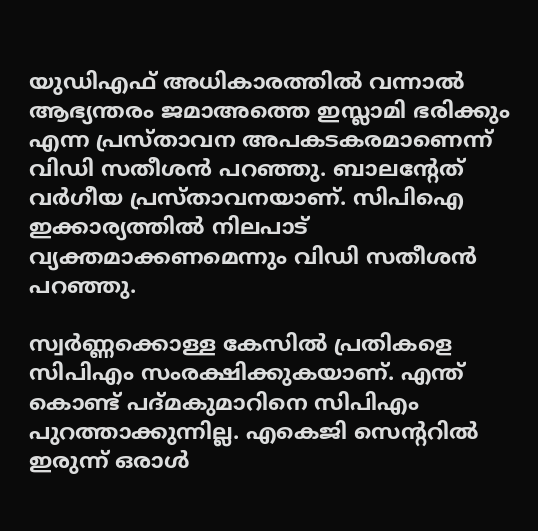യുഡിഎഫ് അധികാരത്തിൽ വന്നാൽ ആഭ്യന്തരം ജമാഅത്തെ ഇസ്ലാമി ഭരിക്കും എന്ന പ്രസ്താവന അപകടകരമാണെന്ന് വിഡി സതീശൻ പറഞ്ഞു. ബാലന്റേത് വർഗീയ പ്രസ്താവനയാണ്. സിപിഐ ഇക്കാര്യത്തിൽ നിലപാട് വ്യക്തമാക്കണമെന്നും വിഡി സതീശൻ പറഞ്ഞു.

സ്വർണ്ണക്കൊള്ള കേസിൽ പ്രതികളെ സിപിഎം സംരക്ഷിക്കുകയാണ്. എന്ത് കൊണ്ട് പദ്മകുമാറിനെ സിപിഎം പുറത്താക്കുന്നില്ല. എകെജി സെന്ററിൽ ഇരുന്ന് ഒരാൾ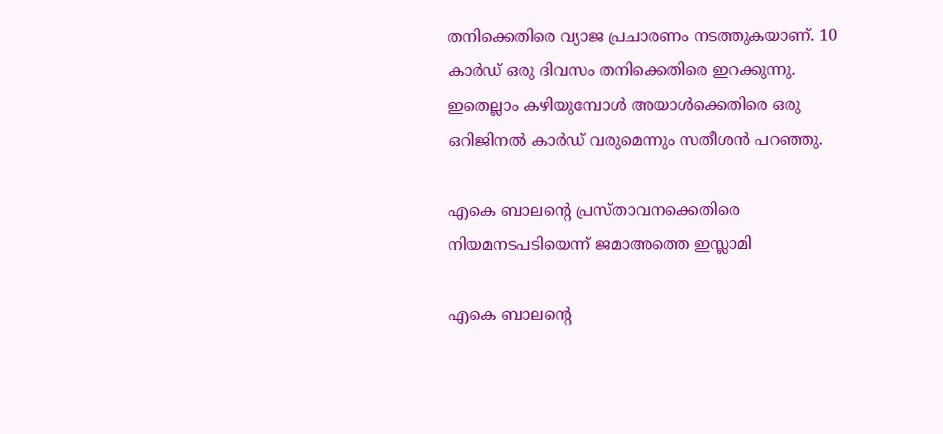തനിക്കെതിരെ വ്യാജ പ്രചാരണം നടത്തുകയാണ്. 10 കാർഡ് ഒരു ദിവസം തനിക്കെതിരെ ഇറക്കുന്നു. ഇതെല്ലാം കഴിയുമ്പോൾ അയാൾക്കെതിരെ ഒരു ഒറിജിനൽ കാർഡ് വരുമെന്നും സതീശൻ പറഞ്ഞു.

എകെ ബാലന്‍റെ പ്രസ്താവനക്കെതിരെ നിയമനടപടിയെന്ന് ജമാഅത്തെ ഇസ്ലാമി

എകെ ബാലന്‍റെ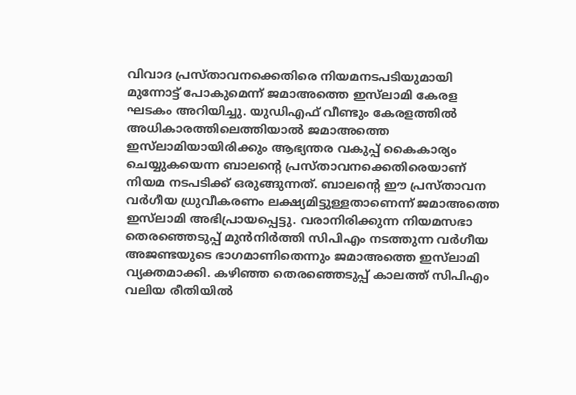വിവാദ പ്രസ്താവനക്കെതിരെ നിയമനടപടിയുമായി മുന്നോട്ട് പോകുമെന്ന് ജമാഅത്തെ ഇസ്‌ലാമി കേരള ഘടകം അറിയിച്ചു. യുഡിഎഫ് വീണ്ടും കേരളത്തിൽ അധികാരത്തിലെത്തിയാൽ ജമാഅത്തെ ഇസ്‌ലാമിയായിരിക്കും ആഭ്യന്തര വകുപ്പ് കൈകാര്യം ചെയ്യുകയെന്ന ബാലന്റെ പ്രസ്താവനക്കെതിരെയാണ് നിയമ നടപടിക്ക് ഒരുങ്ങുന്നത്. ബാലന്‍റെ ഈ പ്രസ്താവന വർഗീയ ധ്രുവീകരണം ലക്ഷ്യമിട്ടുള്ളതാണെന്ന് ജമാഅത്തെ ഇസ്‌ലാമി അഭിപ്രായപ്പെട്ടു. വരാനിരിക്കുന്ന നിയമസഭാ തെരഞ്ഞെടുപ്പ് മുൻനിർത്തി സിപിഎം നടത്തുന്ന വർഗീയ അജണ്ടയുടെ ഭാഗമാണിതെന്നും ജമാഅത്തെ ഇസ്‌ലാമി വ്യക്തമാക്കി. കഴിഞ്ഞ തെരഞ്ഞെടുപ്പ് കാലത്ത് സിപിഎം വലിയ രീതിയിൽ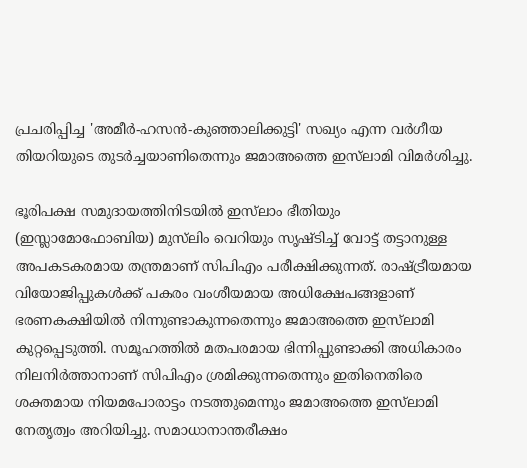പ്രചരിപ്പിച്ച 'അമീർ-ഹസൻ-കുഞ്ഞാലിക്കുട്ടി' സഖ്യം എന്ന വർഗീയ തിയറിയുടെ തുടർച്ചയാണിതെന്നും ജമാഅത്തെ ഇസ്‌ലാമി വിമർശിച്ചു.

ഭൂരിപക്ഷ സമുദായത്തിനിടയിൽ ഇസ്‌ലാം ഭീതിയും (ഇസ്ലാമോഫോബിയ) മുസ്‌ലിം വെറിയും സൃഷ്ടിച്ച് വോട്ട് തട്ടാനുള്ള അപകടകരമായ തന്ത്രമാണ് സിപിഎം പരീക്ഷിക്കുന്നത്. രാഷ്ട്രീയമായ വിയോജിപ്പുകൾക്ക് പകരം വംശീയമായ അധിക്ഷേപങ്ങളാണ് ഭരണകക്ഷിയിൽ നിന്നുണ്ടാകുന്നതെന്നും ജമാഅത്തെ ഇസ്‌ലാമി കുറ്റപ്പെടുത്തി. സമൂഹത്തിൽ മതപരമായ ഭിന്നിപ്പുണ്ടാക്കി അധികാരം നിലനിർത്താനാണ് സിപിഎം ശ്രമിക്കുന്നതെന്നും ഇതിനെതിരെ ശക്തമായ നിയമപോരാട്ടം നടത്തുമെന്നും ജമാഅത്തെ ഇസ്‌ലാമി നേതൃത്വം അറിയിച്ചു. സമാധാനാന്തരീക്ഷം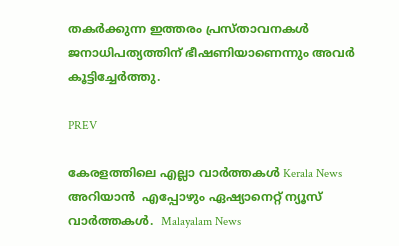തകർക്കുന്ന ഇത്തരം പ്രസ്താവനകൾ ജനാധിപത്യത്തിന് ഭീഷണിയാണെന്നും അവർ കൂട്ടിച്ചേർത്തു.

PREV

കേരളത്തിലെ എല്ലാ വാർത്തകൾ Kerala News അറിയാൻ  എപ്പോഴും ഏഷ്യാനെറ്റ് ന്യൂസ് വാർത്തകൾ.  Malayalam News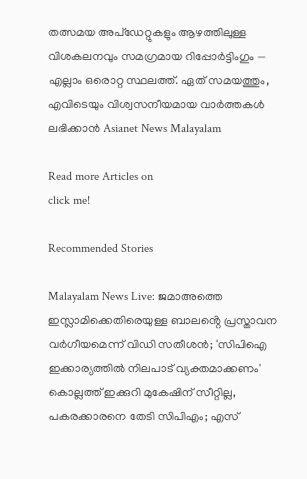തത്സമയ അപ്‌ഡേറ്റുകളും ആഴത്തിലുള്ള വിശകലനവും സമഗ്രമായ റിപ്പോർട്ടിംഗും — എല്ലാം ഒരൊറ്റ സ്ഥലത്ത്. ഏത് സമയത്തും, എവിടെയും വിശ്വസനീയമായ വാർത്തകൾ ലഭിക്കാൻ Asianet News Malayalam

Read more Articles on
click me!

Recommended Stories

Malayalam News Live: ജമാഅത്തെ ഇസ്ലാമിക്കെതിരെയുള്ള ബാലൻ്റെ പ്രസ്താവന വർഗീയമെന്ന് വിഡി സതീശൻ; 'സിപിഐ ഇക്കാര്യത്തിൽ നിലപാട് വ്യക്തമാക്കണം'
കൊല്ലത്ത് ഇക്കുറി മുകേഷിന് സീറ്റില്ല, പകരക്കാരനെ തേടി സിപിഎം; എസ്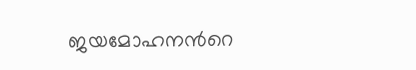ജയമോഹനന്‍റെ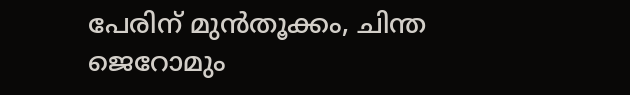പേരിന് മുന്‍തൂക്കം, ചിന്ത ജെറോമും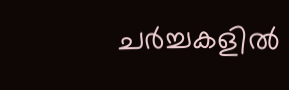ചര്‍ച്ചകളില്‍